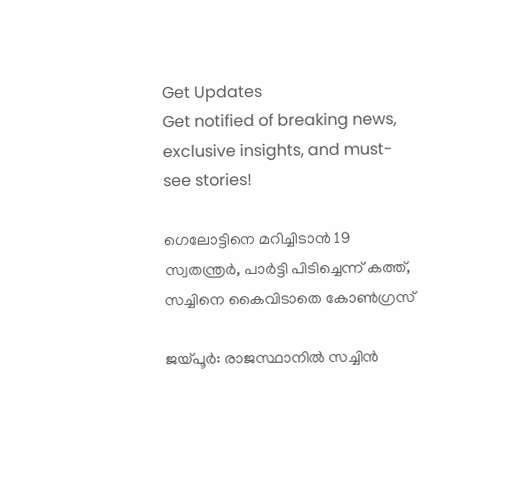Get Updates
Get notified of breaking news, exclusive insights, and must-see stories!

ഗെലോട്ടിനെ മറിച്ചിടാന്‍ 19 സ്വതന്ത്രര്‍, പാര്‍ട്ടി പിടിച്ചെന്ന് കത്ത്, സച്ചിനെ കൈവിടാതെ കോണ്‍ഗ്രസ്

ജയ്പൂര്‍: രാജസ്ഥാനില്‍ സച്ചിന്‍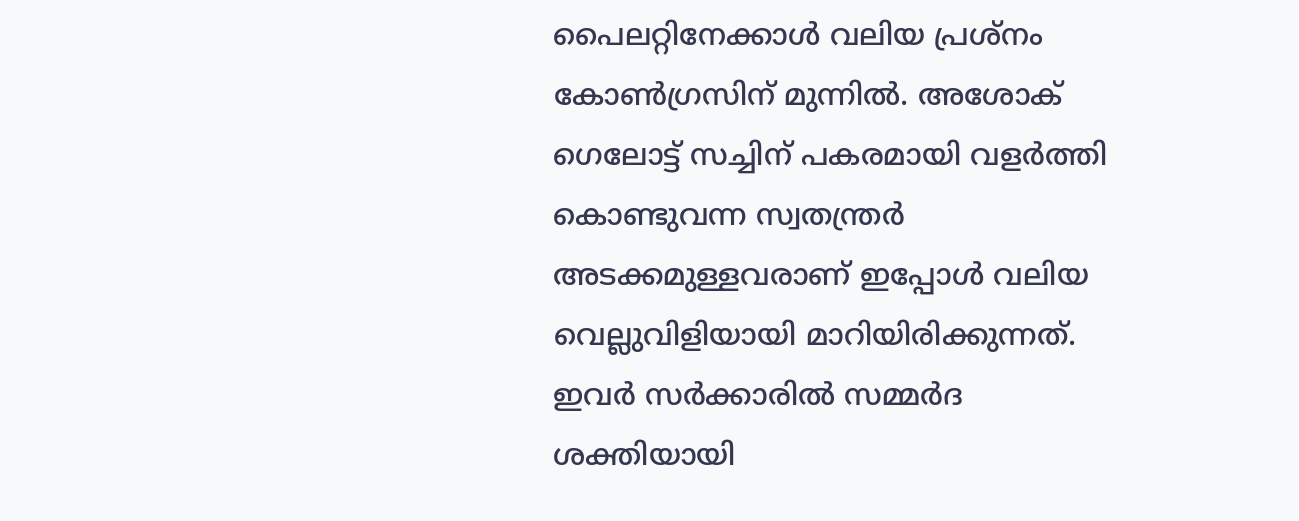പൈലറ്റിനേക്കാള്‍ വലിയ പ്രശ്‌നം കോണ്‍ഗ്രസിന് മുന്നില്‍. അശോക് ഗെലോട്ട് സച്ചിന് പകരമായി വളര്‍ത്തി കൊണ്ടുവന്ന സ്വതന്ത്രര്‍ അടക്കമുള്ളവരാണ് ഇപ്പോള്‍ വലിയ വെല്ലുവിളിയായി മാറിയിരിക്കുന്നത്. ഇവര്‍ സര്‍ക്കാരില്‍ സമ്മര്‍ദ ശക്തിയായി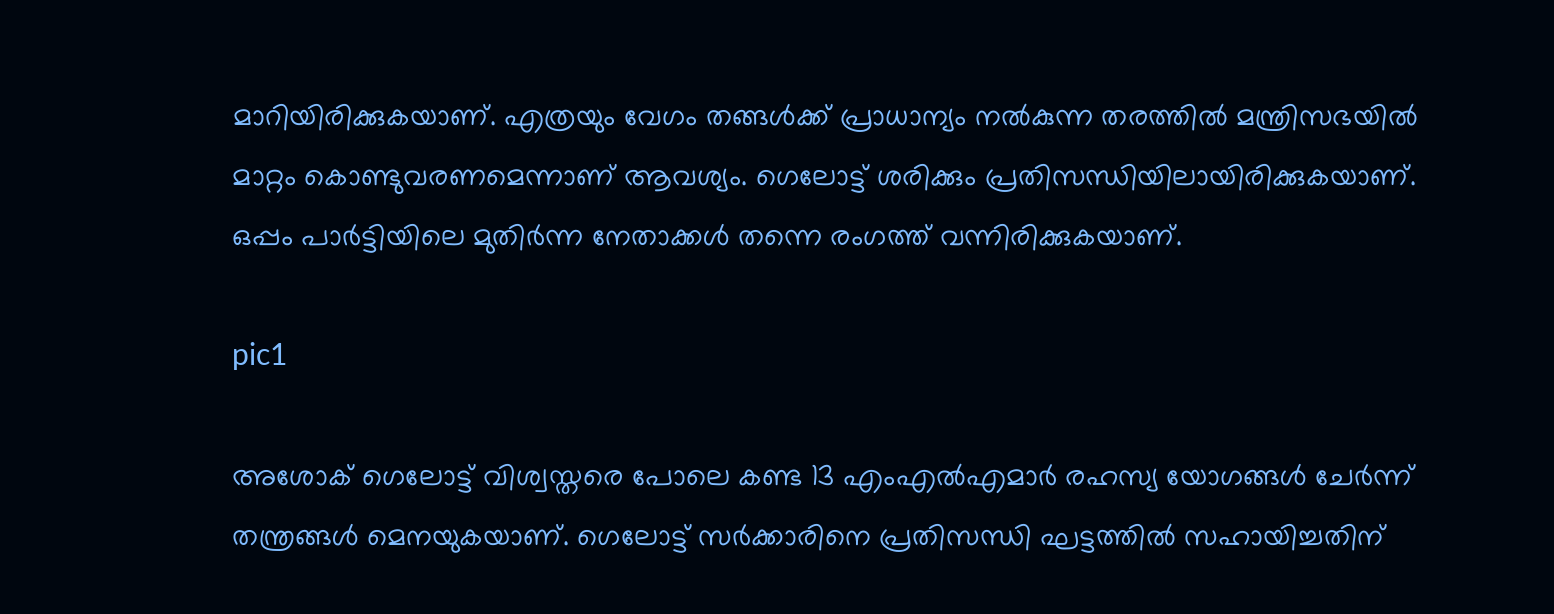മാറിയിരിക്കുകയാണ്. എത്രയും വേഗം തങ്ങള്‍ക്ക് പ്രാധാന്യം നല്‍കുന്ന തരത്തില്‍ മന്ത്രിസഭയില്‍ മാറ്റം കൊണ്ടുവരണമെന്നാണ് ആവശ്യം. ഗെലോട്ട് ശരിക്കും പ്രതിസന്ധിയിലായിരിക്കുകയാണ്. ഒപ്പം പാര്‍ട്ടിയിലെ മുതിര്‍ന്ന നേതാക്കള്‍ തന്നെ രംഗത്ത് വന്നിരിക്കുകയാണ്.

pic1

അശോക് ഗെലോട്ട് വിശ്വസ്തരെ പോലെ കണ്ട 13 എംഎല്‍എമാര്‍ രഹസ്യ യോഗങ്ങള്‍ ചേര്‍ന്ന് തന്ത്രങ്ങള്‍ മെനയുകയാണ്. ഗെലോട്ട് സര്‍ക്കാരിനെ പ്രതിസന്ധി ഘട്ടത്തില്‍ സഹായിച്ചതിന്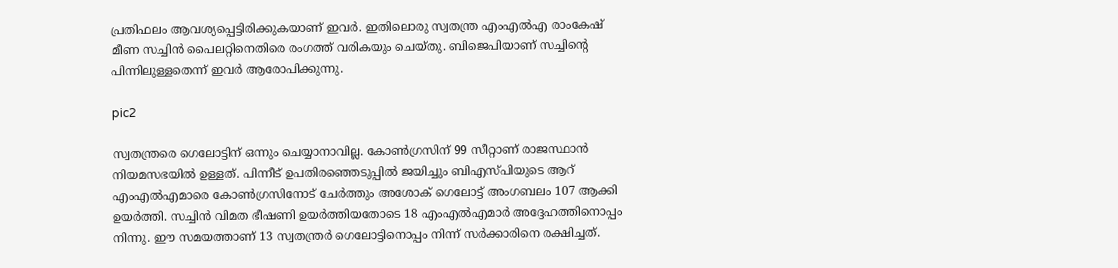പ്രതിഫലം ആവശ്യപ്പെട്ടിരിക്കുകയാണ് ഇവര്‍. ഇതിലൊരു സ്വതന്ത്ര എംഎല്‍എ രാംകേഷ് മീണ സച്ചിന്‍ പൈലറ്റിനെതിരെ രംഗത്ത് വരികയും ചെയ്തു. ബിജെപിയാണ് സച്ചിന്റെ പിന്നിലുള്ളതെന്ന് ഇവര്‍ ആരോപിക്കുന്നു.

pic2

സ്വതന്ത്രരെ ഗെലോട്ടിന് ഒന്നും ചെയ്യാനാവില്ല. കോണ്‍ഗ്രസിന് 99 സീറ്റാണ് രാജസ്ഥാന്‍ നിയമസഭയില്‍ ഉള്ളത്. പിന്നീട് ഉപതിരഞ്ഞെടുപ്പില്‍ ജയിച്ചും ബിഎസ്പിയുടെ ആറ് എംഎല്‍എമാരെ കോണ്‍ഗ്രസിനോട് ചേര്‍ത്തും അശോക് ഗെലോട്ട് അംഗബലം 107 ആക്കി ഉയര്‍ത്തി. സച്ചിന്‍ വിമത ഭീഷണി ഉയര്‍ത്തിയതോടെ 18 എംഎല്‍എമാര്‍ അദ്ദേഹത്തിനൊപ്പം നിന്നു. ഈ സമയത്താണ് 13 സ്വതന്ത്രര്‍ ഗെലോട്ടിനൊപ്പം നിന്ന് സര്‍ക്കാരിനെ രക്ഷിച്ചത്.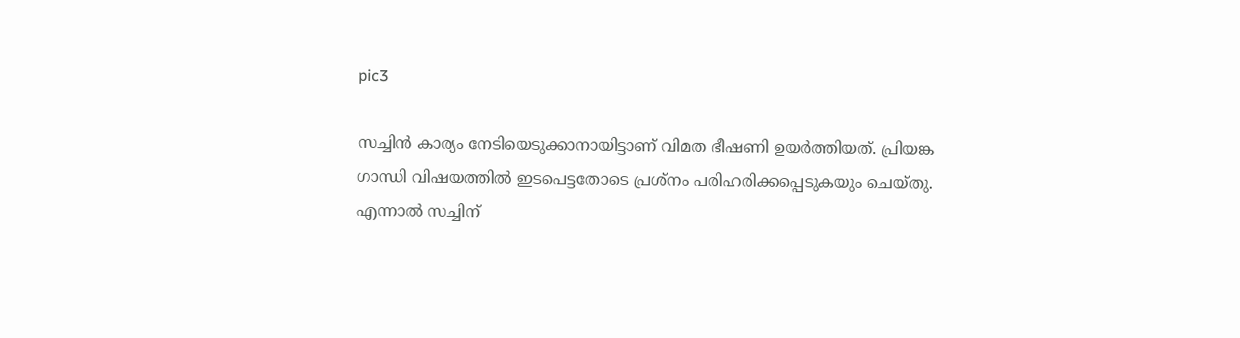pic3

സച്ചിന്‍ കാര്യം നേടിയെടുക്കാനായിട്ടാണ് വിമത ഭീഷണി ഉയര്‍ത്തിയത്. പ്രിയങ്ക ഗാന്ധി വിഷയത്തില്‍ ഇടപെട്ടതോടെ പ്രശ്‌നം പരിഹരിക്കപ്പെടുകയും ചെയ്തു. എന്നാല്‍ സച്ചിന്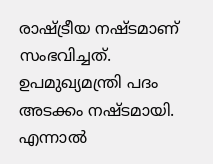രാഷ്ട്രീയ നഷ്ടമാണ് സംഭവിച്ചത്. ഉപമുഖ്യമന്ത്രി പദം അടക്കം നഷ്ടമായി. എന്നാല്‍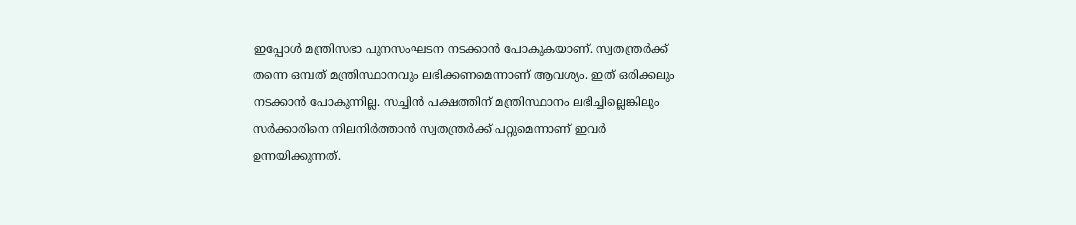ഇപ്പോള്‍ മന്ത്രിസഭാ പുനസംഘടന നടക്കാന്‍ പോകുകയാണ്. സ്വതന്ത്രര്‍ക്ക് തന്നെ ഒമ്പത് മന്ത്രിസ്ഥാനവും ലഭിക്കണമെന്നാണ് ആവശ്യം. ഇത് ഒരിക്കലും നടക്കാന്‍ പോകുന്നില്ല. സച്ചിന്‍ പക്ഷത്തിന് മന്ത്രിസ്ഥാനം ലഭിച്ചില്ലെങ്കിലും സര്‍ക്കാരിനെ നിലനിര്‍ത്താന്‍ സ്വതന്ത്രര്‍ക്ക് പറ്റുമെന്നാണ് ഇവര്‍ ഉന്നയിക്കുന്നത്.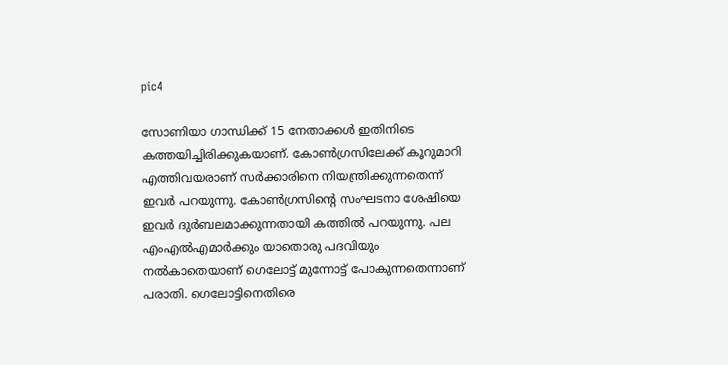pic4

സോണിയാ ഗാന്ധിക്ക് 15 നേതാക്കള്‍ ഇതിനിടെ കത്തയിച്ചിരിക്കുകയാണ്. കോണ്‍ഗ്രസിലേക്ക് കൂറുമാറി എത്തിവയരാണ് സര്‍ക്കാരിനെ നിയന്ത്രിക്കുന്നതെന്ന് ഇവര്‍ പറയുന്നു. കോണ്‍ഗ്രസിന്റെ സംഘടനാ ശേഷിയെ ഇവര്‍ ദുര്‍ബലമാക്കുന്നതായി കത്തില്‍ പറയുന്നു. പല എംഎല്‍എമാര്‍ക്കും യാതൊരു പദവിയും നല്‍കാതെയാണ് ഗെലോട്ട് മുന്നോട്ട് പോകുന്നതെന്നാണ് പരാതി. ഗെലോട്ടിനെതിരെ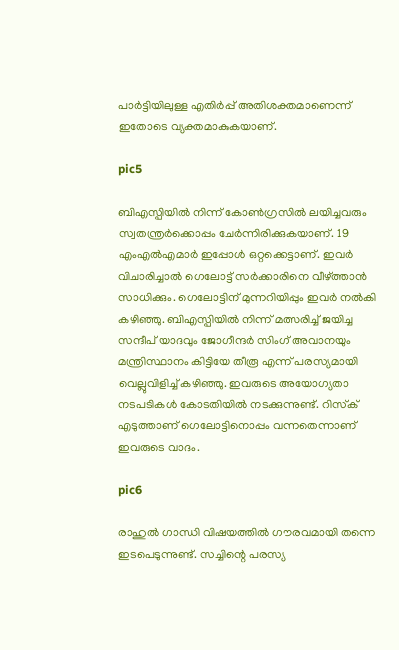പാര്‍ട്ടിയിലുള്ള എതിര്‍പ്പ് അതിശക്തമാണെന്ന് ഇതോടെ വ്യക്തമാകുകയാണ്.

pic5

ബിഎസ്പിയില്‍ നിന്ന് കോണ്‍ഗ്രസില്‍ ലയിച്ചവരും സ്വതന്ത്രര്‍ക്കൊപ്പം ചേര്‍ന്നിരിക്കുകയാണ്. 19 എംഎല്‍എമാര്‍ ഇപ്പോള്‍ ഒറ്റക്കെട്ടാണ്. ഇവര്‍ വിചാരിച്ചാല്‍ ഗെലോട്ട് സര്‍ക്കാരിനെ വീഴ്ത്താന്‍ സാധിക്കും. ഗെലോട്ടിന് മുന്നറിയിപ്പും ഇവര്‍ നല്‍കി കഴിഞ്ഞു. ബിഎസ്പിയില്‍ നിന്ന് മത്സരിച്ച് ജയിച്ച സന്ദീപ് യാദവും ജോഗീന്ദര്‍ സിംഗ് അവാനയും മന്ത്രിസ്ഥാനം കിട്ടിയേ തീരൂ എന്ന് പരസ്യമായി വെല്ലുവിളിച്ച് കഴിഞ്ഞു. ഇവരുടെ അയോഗ്യതാ നടപടികള്‍ കോടതിയില്‍ നടക്കുന്നുണ്ട്. റിസ്‌ക് എടുത്താണ് ഗെലോട്ടിനൊപ്പം വന്നതെന്നാണ് ഇവരുടെ വാദം.

pic6

രാഹുല്‍ ഗാന്ധി വിഷയത്തില്‍ ഗൗരവമായി തന്നെ ഇടപെടുന്നുണ്ട്. സച്ചിന്റെ പരസ്യ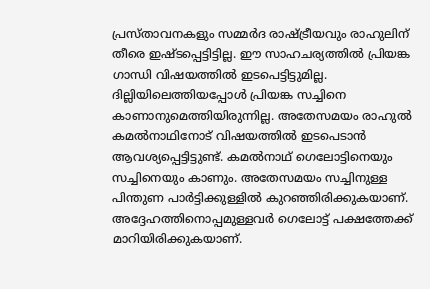പ്രസ്താവനകളും സമ്മര്‍ദ രാഷ്ട്രീയവും രാഹുലിന് തീരെ ഇഷ്ടപ്പെട്ടിട്ടില്ല. ഈ സാഹചര്യത്തില്‍ പ്രിയങ്ക ഗാന്ധി വിഷയത്തില്‍ ഇടപെട്ടിട്ടുമില്ല. ദില്ലിയിലെത്തിയപ്പോള്‍ പ്രിയങ്ക സച്ചിനെ കാണാനുമെത്തിയിരുന്നില്ല. അതേസമയം രാഹുല്‍ കമല്‍നാഥിനോട് വിഷയത്തില്‍ ഇടപെടാന്‍ ആവശ്യപ്പെട്ടിട്ടുണ്ട്. കമല്‍നാഥ് ഗെലോട്ടിനെയും സച്ചിനെയും കാണും. അതേസമയം സച്ചിനുള്ള പിന്തുണ പാര്‍ട്ടിക്കുള്ളില്‍ കുറഞ്ഞിരിക്കുകയാണ്. അദ്ദേഹത്തിനൊപ്പമുള്ളവര്‍ ഗെലോട്ട് പക്ഷത്തേക്ക് മാറിയിരിക്കുകയാണ്.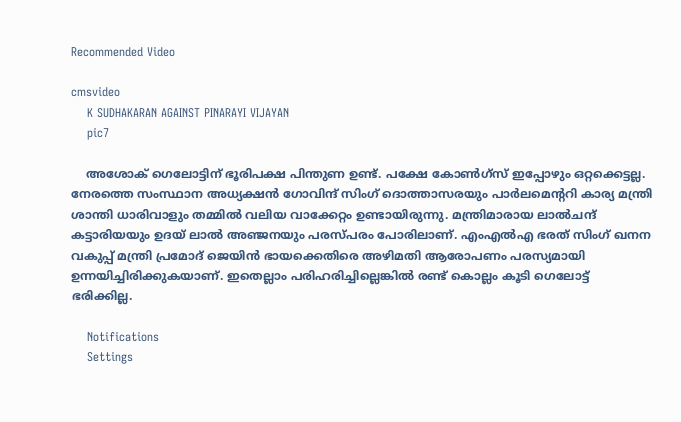Recommended Video

cmsvideo
    K SUDHAKARAN AGAINST PINARAYI VIJAYAN
    pic7

    അശോക് ഗെലോട്ടിന് ഭൂരിപക്ഷ പിന്തുണ ഉണ്ട്. പക്ഷേ കോണ്‍ഗ്‌സ് ഇപ്പോഴും ഒറ്റക്കെട്ടല്ല. നേരത്തെ സംസ്ഥാന അധ്യക്ഷന്‍ ഗോവിന്ദ് സിംഗ് ദൊത്താസരയും പാര്‍ലമെന്ററി കാര്യ മന്ത്രി ശാന്തി ധാരിവാളും തമ്മില്‍ വലിയ വാക്കേറ്റം ഉണ്ടായിരുന്നു. മന്ത്രിമാരായ ലാല്‍ചന്ദ് കട്ടാരിയയും ഉദയ് ലാല്‍ അഞ്ജനയും പരസ്പരം പോരിലാണ്. എംഎല്‍എ ഭരത് സിംഗ് ഖനന വകുപ്പ് മന്ത്രി പ്രമോദ് ജെയിന്‍ ഭായക്കെതിരെ അഴിമതി ആരോപണം പരസ്യമായി ഉന്നയിച്ചിരിക്കുകയാണ്. ഇതെല്ലാം പരിഹരിച്ചില്ലെങ്കില്‍ രണ്ട് കൊല്ലം കൂടി ഗെലോട്ട് ഭരിക്കില്ല.

    Notifications
    Settings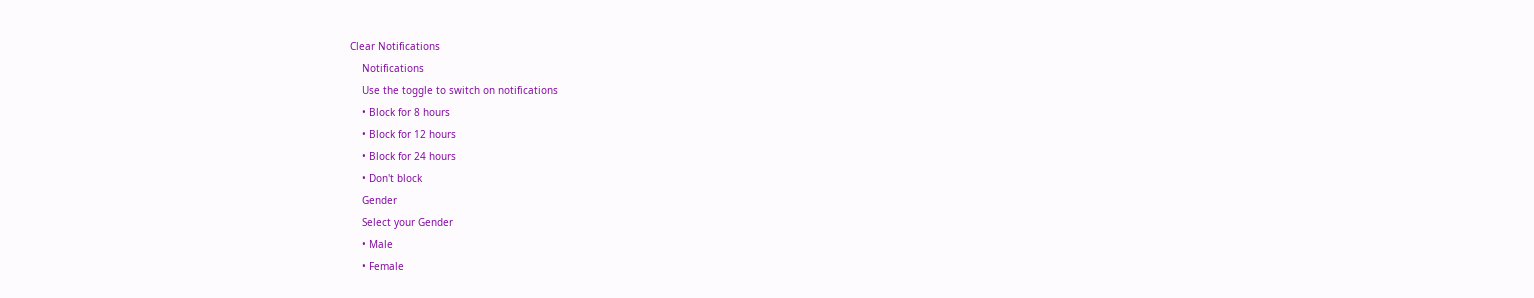Clear Notifications
    Notifications
    Use the toggle to switch on notifications
    • Block for 8 hours
    • Block for 12 hours
    • Block for 24 hours
    • Don't block
    Gender
    Select your Gender
    • Male
    • Female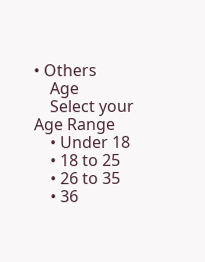• Others
    Age
    Select your Age Range
    • Under 18
    • 18 to 25
    • 26 to 35
    • 36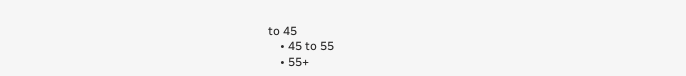to 45
    • 45 to 55
    • 55+